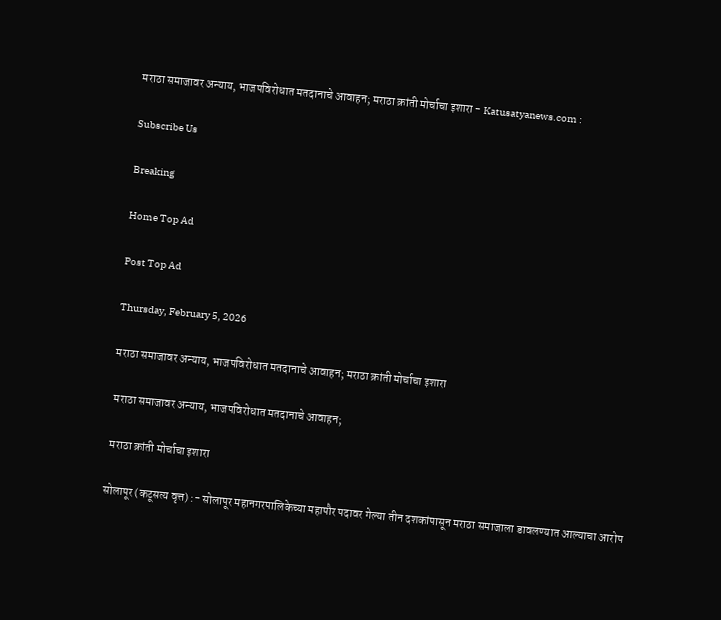मराठा समाजावर अन्याय, भाजपविरोधात मतदानाचे आवाहन; मराठा क्रांती मोर्चाचा इशारा - Katusatyanews.com :

Subscribe Us

Breaking

Home Top Ad

Post Top Ad

Thursday, February 5, 2026

मराठा समाजावर अन्याय, भाजपविरोधात मतदानाचे आवाहन; मराठा क्रांती मोर्चाचा इशारा

 मराठा समाजावर अन्याय, भाजपविरोधात मतदानाचे आवाहन;

 मराठा क्रांती मोर्चाचा इशारा

सोलापूर (कटूसत्य वृत्त) :- सोलापूर महानगरपालिकेच्या महापौर पदावर गेल्या तीन दशकांपासून मराठा समाजाला डावलण्यात आल्याचा आरोप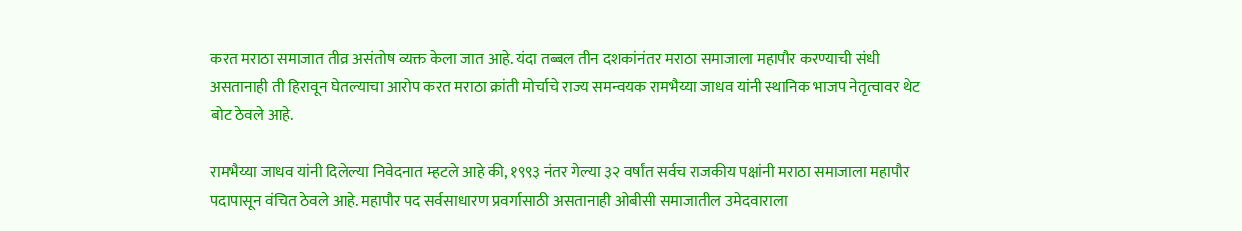करत मराठा समाजात तीव्र असंतोष व्यक्त केला जात आहे. यंदा तब्बल तीन दशकांनंतर मराठा समाजाला महापौर करण्याची संधी असतानाही ती हिरावून घेतल्याचा आरोप करत मराठा क्रांती मोर्चाचे राज्य समन्वयक रामभैय्या जाधव यांनी स्थानिक भाजप नेतृत्वावर थेट बोट ठेवले आहे.

रामभैय्या जाधव यांनी दिलेल्या निवेदनात म्हटले आहे की, १९९३ नंतर गेल्या ३२ वर्षांत सर्वच राजकीय पक्षांनी मराठा समाजाला महापौर पदापासून वंचित ठेवले आहे. महापौर पद सर्वसाधारण प्रवर्गासाठी असतानाही ओबीसी समाजातील उमेदवाराला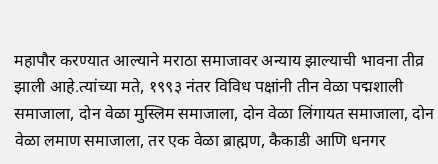महापौर करण्यात आल्याने मराठा समाजावर अन्याय झाल्याची भावना तीव्र झाली आहे.त्यांच्या मते, १९९३ नंतर विविध पक्षांनी तीन वेळा पद्मशाली समाजाला, दोन वेळा मुस्लिम समाजाला, दोन वेळा लिंगायत समाजाला, दोन वेळा लमाण समाजाला, तर एक वेळा ब्राह्मण, कैकाडी आणि धनगर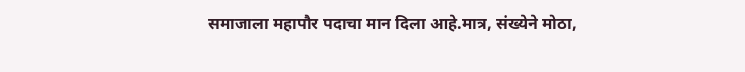समाजाला महापौर पदाचा मान दिला आहे.मात्र, संख्येने मोठा,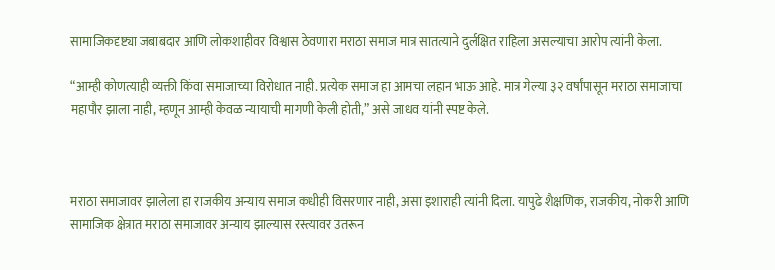सामाजिकदृष्ट्या जबाबदार आणि लोकशाहीवर विश्वास ठेवणारा मराठा समाज मात्र सातत्याने दुर्लक्षित राहिला असल्याचा आरोप त्यांनी केला.

“आम्ही कोणत्याही व्यक्ती किंवा समाजाच्या विरोधात नाही. प्रत्येक समाज हा आमचा लहान भाऊ आहे. मात्र गेल्या ३२ वर्षांपासून मराठा समाजाचा महापौर झाला नाही, म्हणून आम्ही केवळ न्यायाची मागणी केली होती,” असे जाधव यांनी स्पष्ट केले.



मराठा समाजावर झालेला हा राजकीय अन्याय समाज कधीही विसरणार नाही, असा इशाराही त्यांनी दिला. यापुढे शैक्षणिक, राजकीय, नोकरी आणि सामाजिक क्षेत्रात मराठा समाजावर अन्याय झाल्यास रस्त्यावर उतरून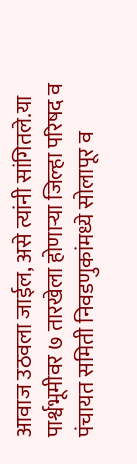आवाज उठवला जाईल, असे त्यांनी सांगितले.या पार्श्वभूमीवर ७ तारखेला होणाऱ्या जिल्हा परिषद व पंचायत समिती निवडणुकांमध्ये सोलापूर व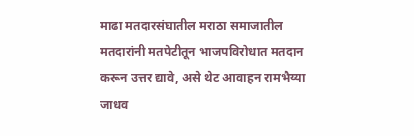माढा मतदारसंघातील मराठा समाजातील मतदारांनी मतपेटीतून भाजपविरोधात मतदान करून उत्तर द्यावे, असे थेट आवाहन रामभैय्या जाधव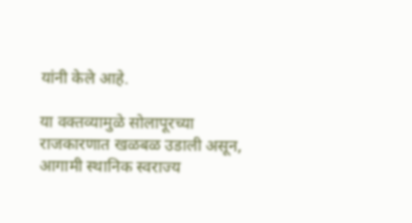यांनी केले आहे.

या वक्तव्यामुळे सोलापूरच्या राजकारणात खळबळ उडाली असून, आगामी स्थानिक स्वराज्य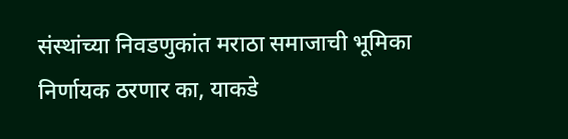संस्थांच्या निवडणुकांत मराठा समाजाची भूमिका निर्णायक ठरणार का, याकडे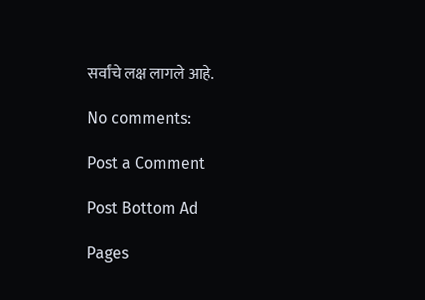सर्वांचे लक्ष लागले आहे.

No comments:

Post a Comment

Post Bottom Ad

Pages